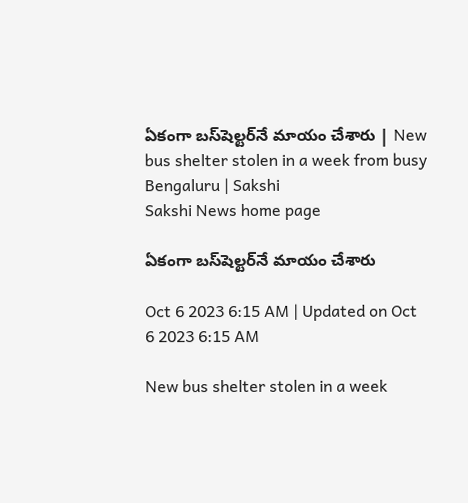ఏకంగా బస్‌షెల్టర్‌నే మాయం చేశారు | New bus shelter stolen in a week from busy Bengaluru | Sakshi
Sakshi News home page

ఏకంగా బస్‌షెల్టర్‌నే మాయం చేశారు

Oct 6 2023 6:15 AM | Updated on Oct 6 2023 6:15 AM

New bus shelter stolen in a week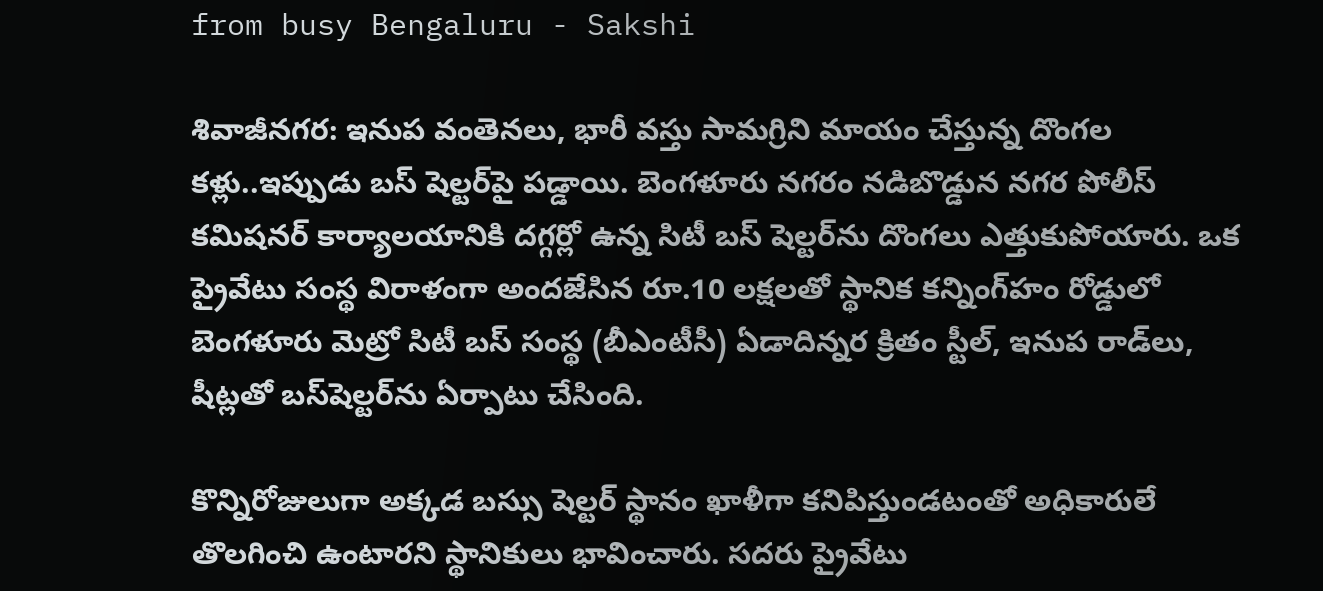from busy Bengaluru - Sakshi

శివాజీనగర: ఇనుప వంతెనలు, భారీ వస్తు సామగ్రిని మాయం చేస్తున్న దొంగల కళ్లు..ఇప్పుడు బస్‌ షెల్టర్‌పై పడ్డాయి. బెంగళూరు నగరం నడిబొడ్డున నగర పోలీస్‌ కమిషనర్‌ కార్యాలయానికి దగ్గర్లో ఉన్న సిటీ బస్‌ షెల్టర్‌ను దొంగలు ఎత్తుకుపోయారు. ఒక ప్రైవేటు సంస్థ విరాళంగా అందజేసిన రూ.10 లక్షలతో స్థానిక కన్నింగ్‌హం రోడ్డులో బెంగళూరు మెట్రో సిటీ బస్‌ సంస్థ (బీఎంటీసీ) ఏడాదిన్నర క్రితం స్టీల్, ఇనుప రాడ్‌లు, షీట్లతో బస్‌షెల్టర్‌ను ఏర్పాటు చేసింది.

కొన్నిరోజులుగా అక్కడ బస్సు షెల్టర్‌ స్థానం ఖాళీగా కనిపిస్తుండటంతో అధికారులే తొలగించి ఉంటారని స్థానికులు భావించారు. సదరు ప్రైవేటు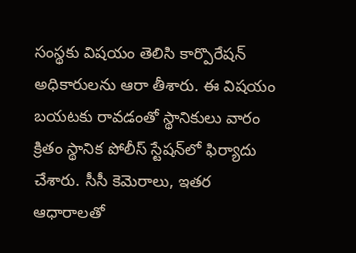సంస్థకు విషయం తెలిసి కార్పొరేషన్‌ అధికారులను ఆరా తీశారు. ఈ విషయం బయటకు రావడంతో స్థానికులు వారం క్రితం స్థానిక పోలీస్‌ స్టేషన్‌లో ఫిర్యాదు చేశారు. సీసీ కెమెరాలు, ఇతర ఆధారాలతో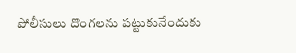పోలీసులు దొంగలను పట్టుకునేందుకు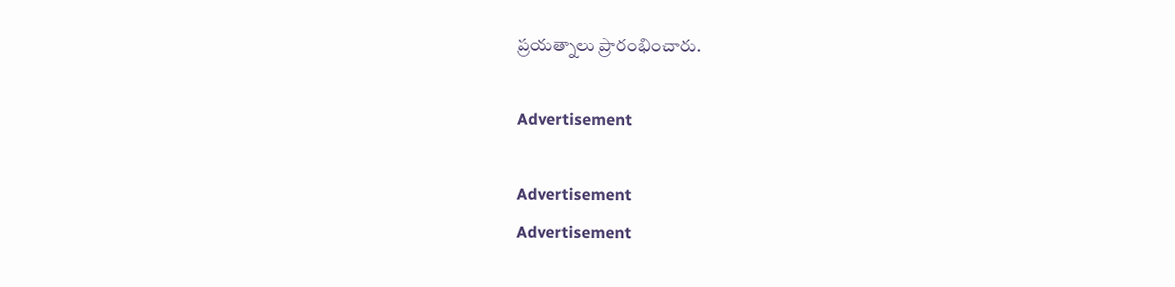ప్రయత్నాలు ప్రారంభించారు.

Advertisement

Advertisement
Advertisement